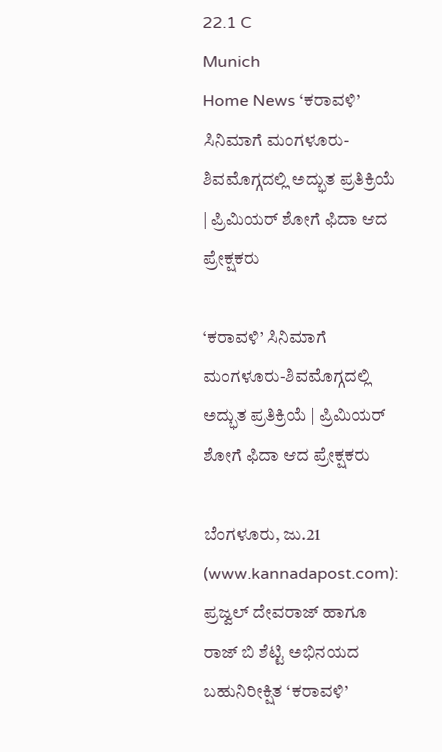22.1 C
Munich
Home News ‘ಕರಾವಳಿ’ ಸಿನಿಮಾಗೆ ಮಂಗಳೂರು-ಶಿವಮೊಗ್ಗದಲ್ಲಿ ಅದ್ಭುತ ಪ್ರತಿಕ್ರಿಯೆ | ಪ್ರಿಮಿಯರ್ ಶೋಗೆ ಫಿದಾ ಆದ ಪ್ರೇಕ್ಷಕರು

‘ಕರಾವಳಿ’ ಸಿನಿಮಾಗೆ ಮಂಗಳೂರು-ಶಿವಮೊಗ್ಗದಲ್ಲಿ ಅದ್ಭುತ ಪ್ರತಿಕ್ರಿಯೆ | ಪ್ರಿಮಿಯರ್ ಶೋಗೆ ಫಿದಾ ಆದ ಪ್ರೇಕ್ಷಕರು

ಬೆಂಗಳೂರು, ಜು.21 (www.kannadapost.com): ಪ್ರಜ್ವಲ್ ದೇವರಾಜ್ ಹಾಗೂ ರಾಜ್ ಬಿ ಶೆಟ್ಟಿ ಅಭಿನಯದ ಬಹುನಿರೀಕ್ಷಿತ ‘ಕರಾವಳಿ’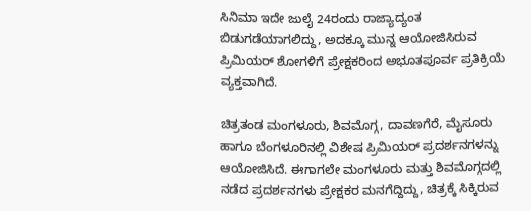ಸಿನಿಮಾ ಇದೇ ಜುಲೈ 24ರಂದು ರಾಜ್ಯಾದ್ಯಂತ ಬಿಡುಗಡೆಯಾಗಲಿದ್ದು, ಅದಕ್ಕೂ ಮುನ್ನ ಆಯೋಜಿಸಿರುವ ಪ್ರಿಮಿಯರ್ ಶೋಗಳಿಗೆ ಪ್ರೇಕ್ಷಕರಿಂದ ಅಭೂತಪೂರ್ವ ಪ್ರತಿಕ್ರಿಯೆ ವ್ಯಕ್ತವಾಗಿದೆ.

ಚಿತ್ರತಂಡ ಮಂಗಳೂರು, ಶಿವಮೊಗ್ಗ, ದಾವಣಗೆರೆ, ಮೈಸೂರು ಹಾಗೂ ಬೆಂಗಳೂರಿನಲ್ಲಿ ವಿಶೇಷ ಪ್ರಿಮಿಯರ್ ಪ್ರದರ್ಶನಗಳನ್ನು ಆಯೋಜಿಸಿದೆ. ಈಗಾಗಲೇ ಮಂಗಳೂರು ಮತ್ತು ಶಿವಮೊಗ್ಗದಲ್ಲಿ ನಡೆದ ಪ್ರದರ್ಶನಗಳು ಪ್ರೇಕ್ಷಕರ ಮನಗೆದ್ದಿದ್ದು, ಚಿತ್ರಕ್ಕೆ ಸಿಕ್ಕಿರುವ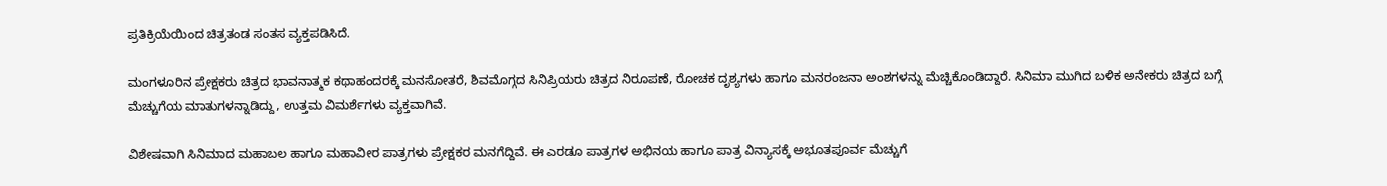ಪ್ರತಿಕ್ರಿಯೆಯಿಂದ ಚಿತ್ರತಂಡ ಸಂತಸ ವ್ಯಕ್ತಪಡಿಸಿದೆ.

ಮಂಗಳೂರಿನ ಪ್ರೇಕ್ಷಕರು ಚಿತ್ರದ ಭಾವನಾತ್ಮಕ ಕಥಾಹಂದರಕ್ಕೆ ಮನಸೋತರೆ, ಶಿವಮೊಗ್ಗದ ಸಿನಿಪ್ರಿಯರು ಚಿತ್ರದ ನಿರೂಪಣೆ, ರೋಚಕ ದೃಶ್ಯಗಳು ಹಾಗೂ ಮನರಂಜನಾ ಅಂಶಗಳನ್ನು ಮೆಚ್ಚಿಕೊಂಡಿದ್ದಾರೆ. ಸಿನಿಮಾ ಮುಗಿದ ಬಳಿಕ ಅನೇಕರು ಚಿತ್ರದ ಬಗ್ಗೆ ಮೆಚ್ಚುಗೆಯ ಮಾತುಗಳನ್ನಾಡಿದ್ದು, ಉತ್ತಮ ವಿಮರ್ಶೆಗಳು ವ್ಯಕ್ತವಾಗಿವೆ.

ವಿಶೇಷವಾಗಿ ಸಿನಿಮಾದ ಮಹಾಬಲ ಹಾಗೂ ಮಹಾವೀರ ಪಾತ್ರಗಳು ಪ್ರೇಕ್ಷಕರ ಮನಗೆದ್ದಿವೆ. ಈ ಎರಡೂ ಪಾತ್ರಗಳ ಅಭಿನಯ ಹಾಗೂ ಪಾತ್ರ ವಿನ್ಯಾಸಕ್ಕೆ ಅಭೂತಪೂರ್ವ ಮೆಚ್ಚುಗೆ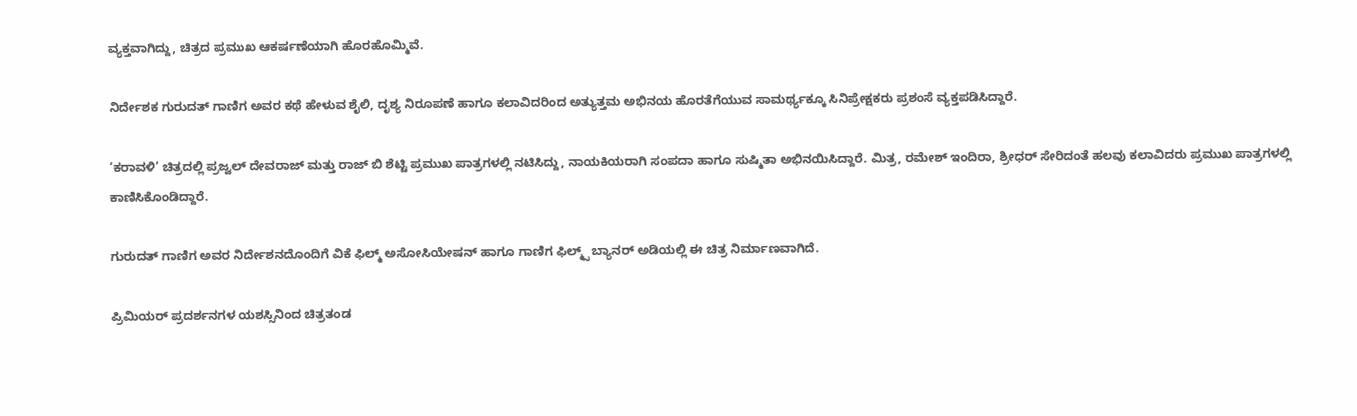ವ್ಯಕ್ತವಾಗಿದ್ದು, ಚಿತ್ರದ ಪ್ರಮುಖ ಆಕರ್ಷಣೆಯಾಗಿ ಹೊರಹೊಮ್ಮಿವೆ.

ನಿರ್ದೇಶಕ ಗುರುದತ್ ಗಾಣಿಗ ಅವರ ಕಥೆ ಹೇಳುವ ಶೈಲಿ, ದೃಶ್ಯ ನಿರೂಪಣೆ ಹಾಗೂ ಕಲಾವಿದರಿಂದ ಅತ್ಯುತ್ತಮ ಅಭಿನಯ ಹೊರತೆಗೆಯುವ ಸಾಮರ್ಥ್ಯಕ್ಕೂ ಸಿನಿಪ್ರೇಕ್ಷಕರು ಪ್ರಶಂಸೆ ವ್ಯಕ್ತಪಡಿಸಿದ್ದಾರೆ.

‘ಕರಾವಳಿ’ ಚಿತ್ರದಲ್ಲಿ ಪ್ರಜ್ವಲ್ ದೇವರಾಜ್ ಮತ್ತು ರಾಜ್ ಬಿ ಶೆಟ್ಟಿ ಪ್ರಮುಖ ಪಾತ್ರಗಳಲ್ಲಿ ನಟಿಸಿದ್ದು, ನಾಯಕಿಯರಾಗಿ ಸಂಪದಾ ಹಾಗೂ ಸುಷ್ಮಿತಾ ಅಭಿನಯಿಸಿದ್ದಾರೆ. ಮಿತ್ರ, ರಮೇಶ್ ಇಂದಿರಾ, ಶ್ರೀಧರ್ ಸೇರಿದಂತೆ ಹಲವು ಕಲಾವಿದರು ಪ್ರಮುಖ ಪಾತ್ರಗಳಲ್ಲಿ ಕಾಣಿಸಿಕೊಂಡಿದ್ದಾರೆ.

ಗುರುದತ್ ಗಾಣಿಗ ಅವರ ನಿರ್ದೇಶನದೊಂದಿಗೆ ವಿಕೆ ಫಿಲ್ಮ್ ಅಸೋಸಿಯೇಷನ್ ಹಾಗೂ ಗಾಣಿಗ ಫಿಲ್ಮ್ಸ್ ಬ್ಯಾನರ್ ಅಡಿಯಲ್ಲಿ ಈ ಚಿತ್ರ ನಿರ್ಮಾಣವಾಗಿದೆ.

ಪ್ರಿಮಿಯರ್ ಪ್ರದರ್ಶನಗಳ ಯಶಸ್ಸಿನಿಂದ ಚಿತ್ರತಂಡ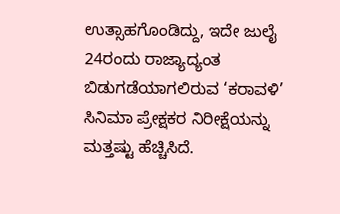ಉತ್ಸಾಹಗೊಂಡಿದ್ದು, ಇದೇ ಜುಲೈ 24ರಂದು ರಾಜ್ಯಾದ್ಯಂತ ಬಿಡುಗಡೆಯಾಗಲಿರುವ ‘ಕರಾವಳಿ’ ಸಿನಿಮಾ ಪ್ರೇಕ್ಷಕರ ನಿರೀಕ್ಷೆಯನ್ನು ಮತ್ತಷ್ಟು ಹೆಚ್ಚಿಸಿದೆ.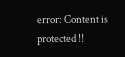error: Content is protected !!